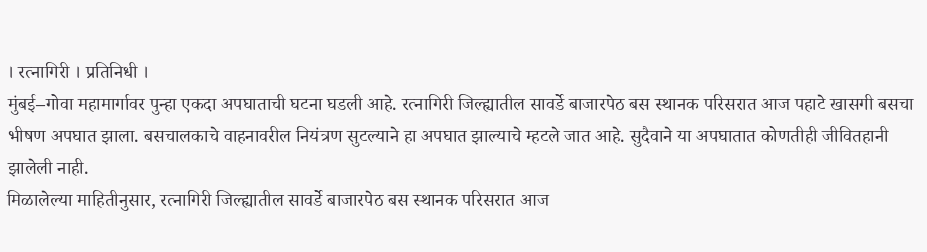। रत्नागिरी । प्रतिनिधी ।
मुंबई–गोवा महामार्गावर पुन्हा एकदा अपघाताची घटना घडली आहे. रत्नागिरी जिल्ह्यातील सावर्डे बाजारपेठ बस स्थानक परिसरात आज पहाटे खासगी बसचा भीषण अपघात झाला. बसचालकाचे वाहनावरील नियंत्रण सुटल्याने हा अपघात झाल्याचे म्हटले जात आहे. सुदैवाने या अपघातात कोणतीही जीवितहानी झालेली नाही.
मिळालेल्या माहितीनुसार, रत्नागिरी जिल्ह्यातील सावर्डे बाजारपेठ बस स्थानक परिसरात आज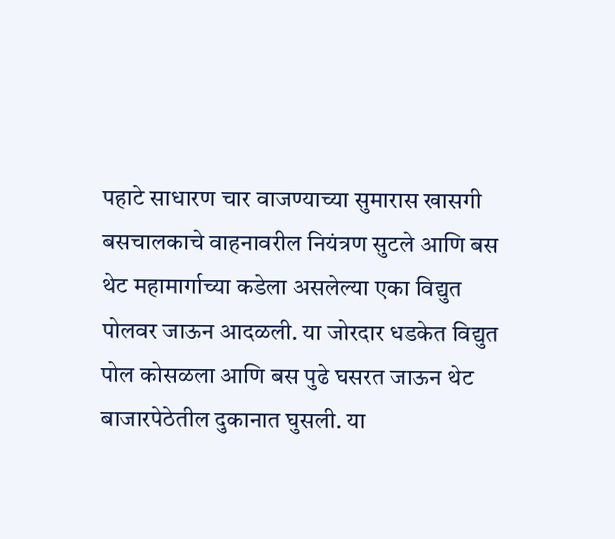पहाटे साधारण चार वाजण्याच्या सुमारास खासगी बसचालकाचे वाहनावरील नियंत्रण सुटले आणि बस थेट महामार्गाच्या कडेला असलेल्या एका विद्युत पोलवर जाऊन आदळली. या जोरदार धडकेत विद्युत पोल कोसळला आणि बस पुढे घसरत जाऊन थेट बाजारपेठेतील दुकानात घुसली. या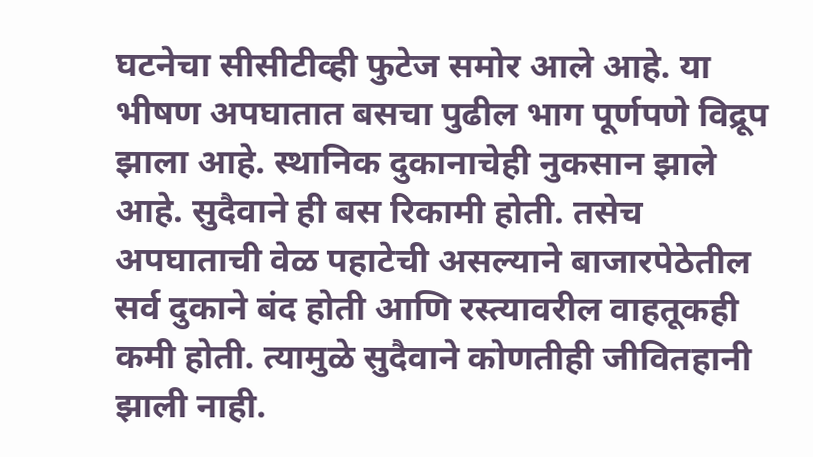घटनेचा सीसीटीव्ही फुटेज समोर आले आहे. या भीषण अपघातात बसचा पुढील भाग पूर्णपणे विद्रूप झाला आहे. स्थानिक दुकानाचेही नुकसान झाले आहे. सुदैवाने ही बस रिकामी होती. तसेच अपघाताची वेळ पहाटेची असल्याने बाजारपेठेतील सर्व दुकाने बंद होती आणि रस्त्यावरील वाहतूकही कमी होती. त्यामुळे सुदैवाने कोणतीही जीवितहानी झाली नाही.